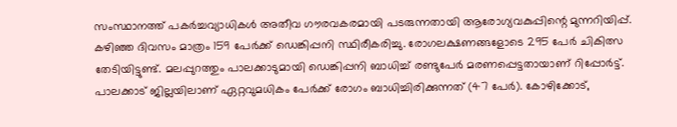സംസ്ഥാനത്ത് പകർച്ചവ്യാധികൾ അതീവ ഗൗരവകരമായി പടരുന്നതായി ആരോഗ്യവകുപ്പിന്റെ മുന്നറിയിപ്പ്. കഴിഞ്ഞ ദിവസം മാത്രം 159 പേർക്ക് ഡെങ്കിപ്പനി സ്ഥിരീകരിച്ചു. രോഗലക്ഷണങ്ങളോടെ 295 പേർ ചികിത്സ തേടിയിട്ടുണ്ട്. മലപ്പുറത്തും പാലക്കാടുമായി ഡെങ്കിപ്പനി ബാധിച്ച് രണ്ടുപേർ മരണപ്പെട്ടതായാണ് റിപ്പോർട്ട്. പാലക്കാട് ജില്ലയിലാണ് ഏറ്റവുമധികം പേർക്ക് രോഗം ബാധിച്ചിരിക്കുന്നത് (47 പേർ). കോഴിക്കോട്,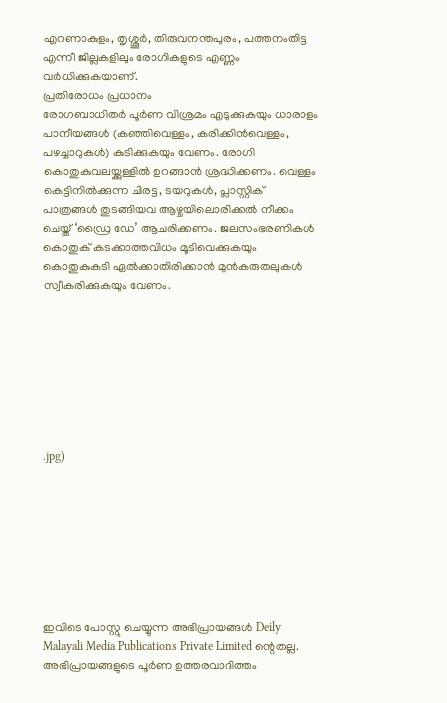എറണാകുളം, തൃശ്ശൂർ, തിരുവനന്തപുരം, പത്തനംതിട്ട എന്നീ ജില്ലകളിലും രോഗികളുടെ എണ്ണം വർധിക്കുകയാണ്.
പ്രതിരോധം പ്രധാനം
രോഗബാധിതർ പൂർണ വിശ്രമം എടുക്കുകയും ധാരാളം പാനീയങ്ങൾ (കഞ്ഞിവെള്ളം, കരിക്കിൻവെള്ളം, പഴച്ചാറുകൾ) കുടിക്കുകയും വേണം. രോഗി കൊതുകുവലയ്ക്കുള്ളിൽ ഉറങ്ങാൻ ശ്രദ്ധിക്കണം. വെള്ളം കെട്ടിനിൽക്കുന്ന ചിരട്ട, ടയറുകൾ, പ്ലാസ്റ്റിക് പാത്രങ്ങൾ തുടങ്ങിയവ ആഴ്ചയിലൊരിക്കൽ നീക്കം ചെയ്ത് ‘ഡ്രൈ ഡേ’ ആചരിക്കണം. ജലസംഭരണികൾ കൊതുക് കടക്കാത്തവിധം മൂടിവെക്കുകയും കൊതുകുകടി ഏൽക്കാതിരിക്കാൻ മുൻകരുതലുകൾ സ്വീകരിക്കുകയും വേണം.








.jpg)








ഇവിടെ പോസ്റ്റു ചെയ്യുന്ന അഭിപ്രായങ്ങൾ Deily Malayali Media Publications Private Limited ന്റെതല്ല. അഭിപ്രായങ്ങളുടെ പൂർണ ഉത്തരവാദിത്തം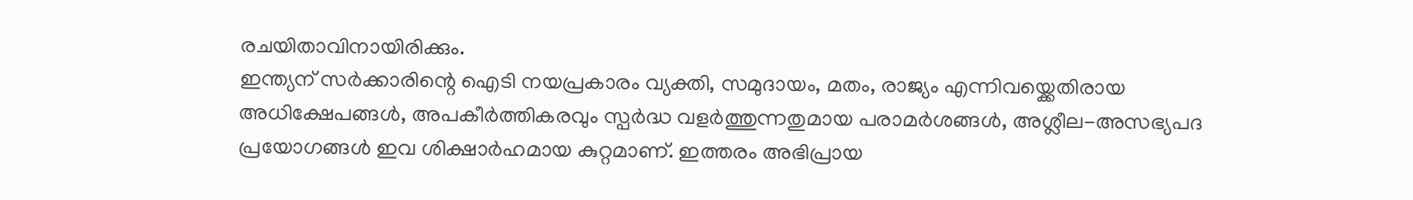രചയിതാവിനായിരിക്കും.
ഇന്ത്യന് സർക്കാരിന്റെ ഐടി നയപ്രകാരം വ്യക്തി, സമുദായം, മതം, രാജ്യം എന്നിവയ്ക്കെതിരായ അധിക്ഷേപങ്ങൾ, അപകീർത്തികരവും സ്പർദ്ധ വളർത്തുന്നതുമായ പരാമർശങ്ങൾ, അശ്ലീല-അസഭ്യപദ പ്രയോഗങ്ങൾ ഇവ ശിക്ഷാർഹമായ കുറ്റമാണ്. ഇത്തരം അഭിപ്രായ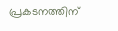പ്രകടനത്തിന്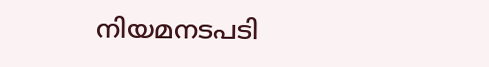നിയമനടപടി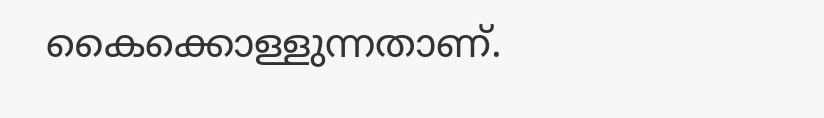കൈക്കൊള്ളുന്നതാണ്.